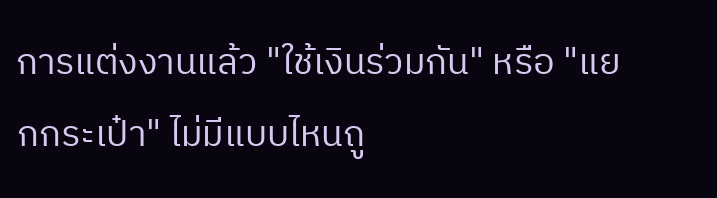การแต่งงานแล้ว "ใช้เงินร่วมกัน" หรือ "แยกกระเป๋า" ไม่มีแบบไหนถู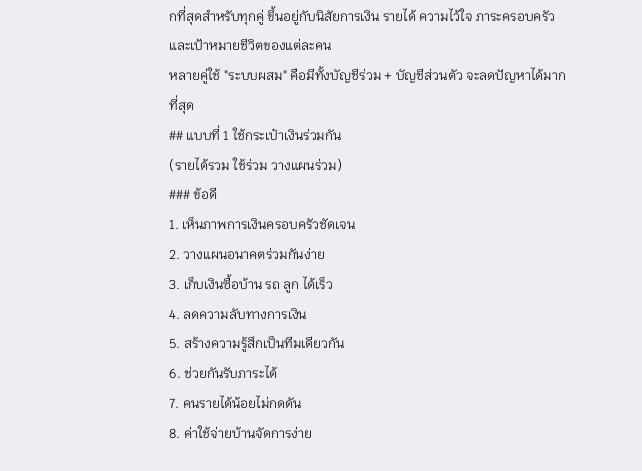กที่สุดสำหรับทุกคู่ ขึ้นอยู่กับนิสัยการเงิน รายได้ ความไว้ใจ ภาระครอบครัว และเป้าหมายชีวิตของแต่ละคน
หลายคู่ใช้ "ระบบผสม" คือมีทั้งบัญชีร่วม + บัญชีส่วนตัว จะลดปัญหาได้มากที่สุด
## แบบที่ 1 ใช้กระเป๋าเงินร่วมกัน
(รายได้รวม ใช้ร่วม วางแผนร่วม)
### ข้อดี
1. เห็นภาพการเงินครอบครัวชัดเจน
2. วางแผนอนาคตร่วมกันง่าย
3. เก็บเงินซื้อบ้าน รถ ลูก ได้เร็ว
4. ลดความลับทางการเงิน
5. สร้างความรู้สึกเป็นทีมเดียวกัน
6. ช่วยกันรับภาระได้
7. คนรายได้น้อยไม่กดดัน
8. ค่าใช้จ่ายบ้านจัดการง่าย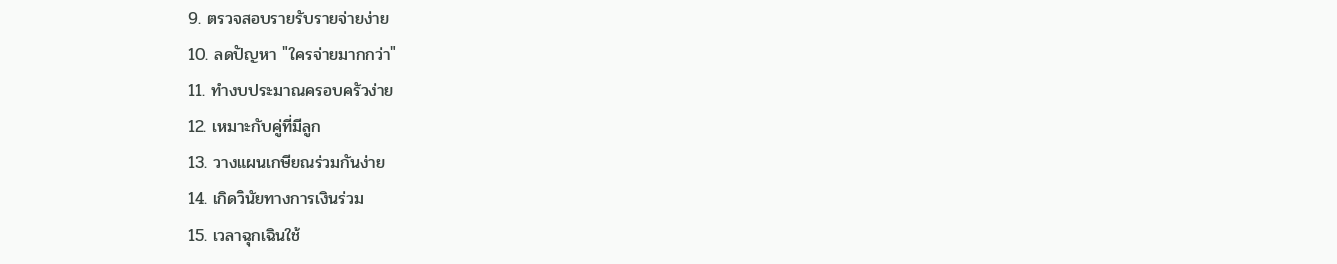9. ตรวจสอบรายรับรายจ่ายง่าย
10. ลดปัญหา "ใครจ่ายมากกว่า"
11. ทำงบประมาณครอบครัวง่าย
12. เหมาะกับคู่ที่มีลูก
13. วางแผนเกษียณร่วมกันง่าย
14. เกิดวินัยทางการเงินร่วม
15. เวลาฉุกเฉินใช้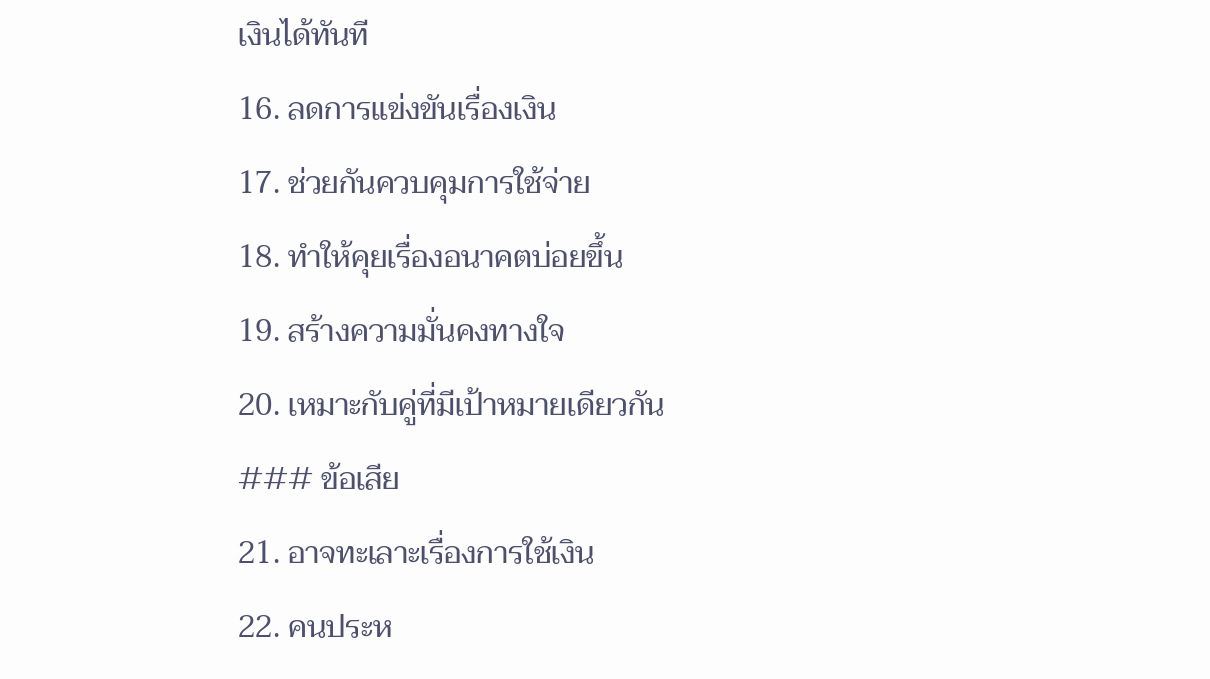เงินได้ทันที
16. ลดการแข่งขันเรื่องเงิน
17. ช่วยกันควบคุมการใช้จ่าย
18. ทำให้คุยเรื่องอนาคตบ่อยขึ้น
19. สร้างความมั่นคงทางใจ
20. เหมาะกับคู่ที่มีเป้าหมายเดียวกัน
### ข้อเสีย
21. อาจทะเลาะเรื่องการใช้เงิน
22. คนประห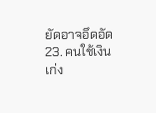ยัดอาจอึดอัด
23. คนใช้เงินเก่ง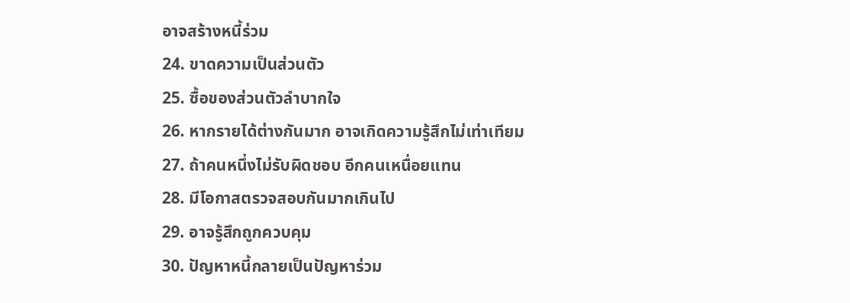อาจสร้างหนี้ร่วม
24. ขาดความเป็นส่วนตัว
25. ซื้อของส่วนตัวลำบากใจ
26. หากรายได้ต่างกันมาก อาจเกิดความรู้สึกไม่เท่าเทียม
27. ถ้าคนหนึ่งไม่รับผิดชอบ อีกคนเหนื่อยแทน
28. มีโอกาสตรวจสอบกันมากเกินไป
29. อาจรู้สึกถูกควบคุม
30. ปัญหาหนี้กลายเป็นปัญหาร่วม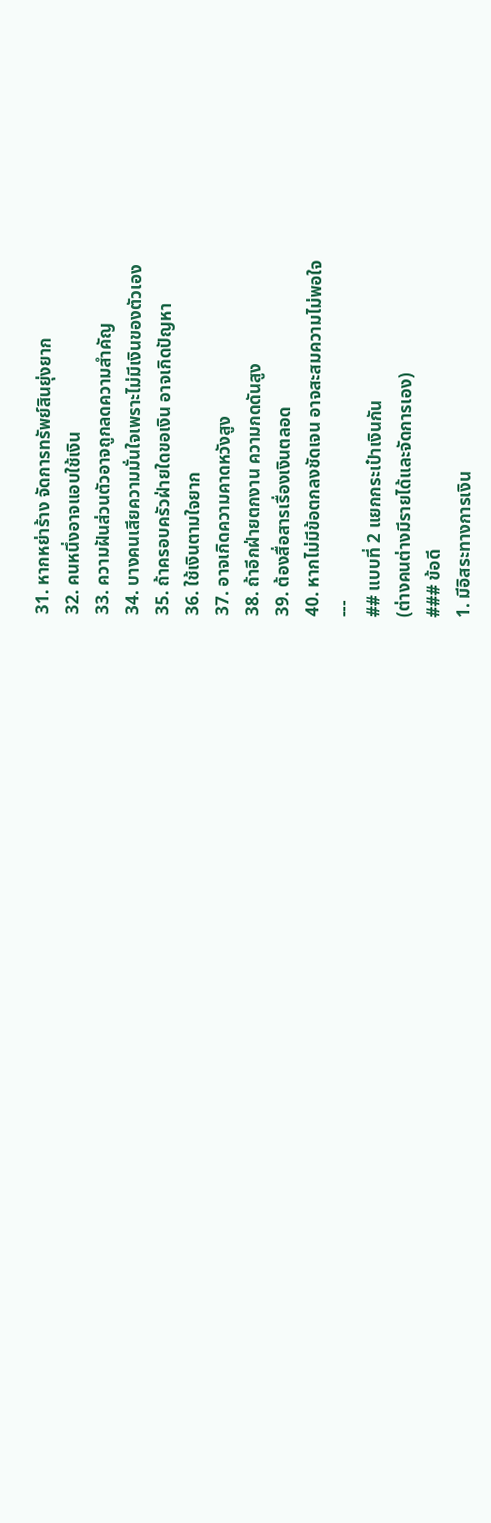31. หากหย่าร้าง จัดการทรัพย์สินยุ่งยาก
32. คนหนึ่งอาจแอบใช้เงิน
33. ความฝันส่วนตัวอาจถูกลดความสำคัญ
34. บางคนเสียความมั่นใจเพราะไม่มีเงินของตัวเอง
35. ถ้าครอบครัวฝ่ายใดขอเงิน อาจเกิดปัญหา
36. ใช้เงินตามใจยาก
37. อาจเกิดความคาดหวังสูง
38. ถ้าอีกฝ่ายตกงาน ความกดดันสูง
39. ต้องสื่อสารเรื่องเงินตลอด
40. หากไม่มีข้อตกลงชัดเจน อาจสะสมความไม่พอใจ
---
## แบบที่ 2 แยกกระเป๋าเงินกัน
(ต่างคนต่างมีรายได้และจัดการเอง)
### ข้อดี
1. มีอิสระทางการเงิน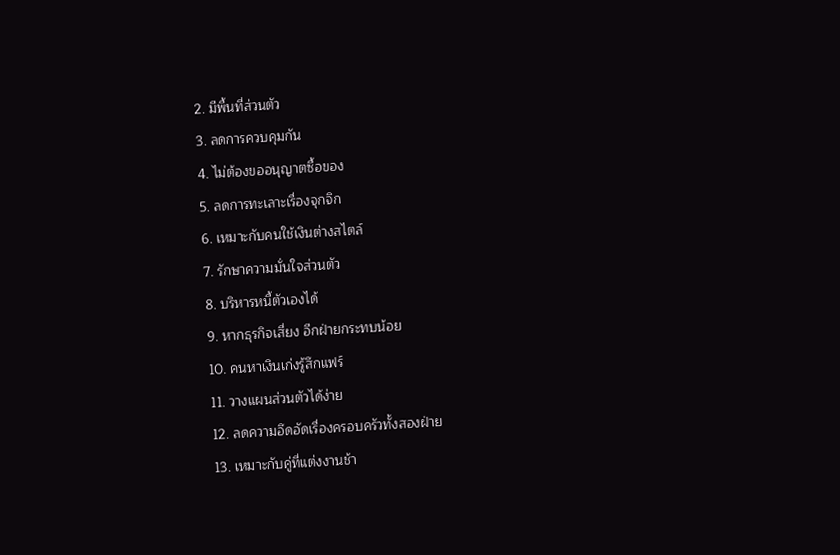2. มีพื้นที่ส่วนตัว
3. ลดการควบคุมกัน
4. ไม่ต้องขออนุญาตซื้อของ
5. ลดการทะเลาะเรื่องจุกจิก
6. เหมาะกับคนใช้เงินต่างสไตล์
7. รักษาความมั่นใจส่วนตัว
8. บริหารหนี้ตัวเองได้
9. หากธุรกิจเสี่ยง อีกฝ่ายกระทบน้อย
10. คนหาเงินเก่งรู้สึกแฟร์
11. วางแผนส่วนตัวได้ง่าย
12. ลดความอึดอัดเรื่องครอบครัวทั้งสองฝ่าย
13. เหมาะกับคู่ที่แต่งงานช้า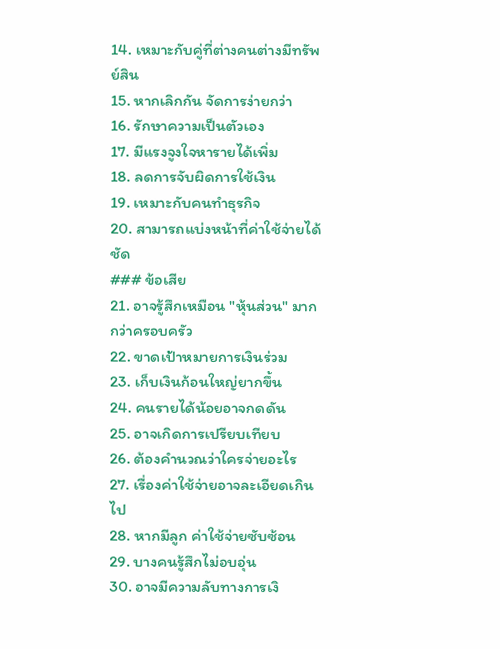14. เหมาะกับคู่ที่ต่างคนต่างมีทรัพย์สิน
15. หากเลิกกัน จัดการง่ายกว่า
16. รักษาความเป็นตัวเอง
17. มีแรงจูงใจหารายได้เพิ่ม
18. ลดการจับผิดการใช้เงิน
19. เหมาะกับคนทำธุรกิจ
20. สามารถแบ่งหน้าที่ค่าใช้จ่ายได้ชัด
### ข้อเสีย
21. อาจรู้สึกเหมือน "หุ้นส่วน" มากกว่าครอบครัว
22. ขาดเป้าหมายการเงินร่วม
23. เก็บเงินก้อนใหญ่ยากขึ้น
24. คนรายได้น้อยอาจกดดัน
25. อาจเกิดการเปรียบเทียบ
26. ต้องคำนวณว่าใครจ่ายอะไร
27. เรื่องค่าใช้จ่ายอาจละเอียดเกินไป
28. หากมีลูก ค่าใช้จ่ายซับซ้อน
29. บางคนรู้สึกไม่อบอุ่น
30. อาจมีความลับทางการเงิ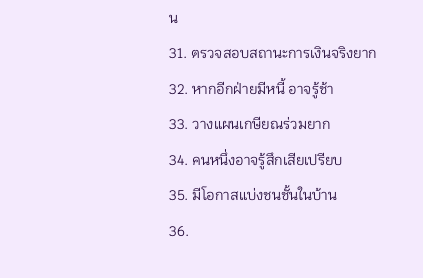น
31. ตรวจสอบสถานะการเงินจริงยาก
32. หากอีกฝ่ายมีหนี้ อาจรู้ช้า
33. วางแผนเกษียณร่วมยาก
34. คนหนึ่งอาจรู้สึกเสียเปรียบ
35. มีโอกาสแบ่งชนชั้นในบ้าน
36.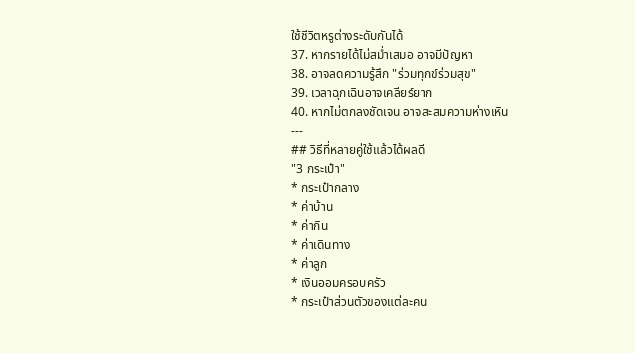ใช้ชีวิตหรูต่างระดับกันได้
37. หากรายได้ไม่สม่ำเสมอ อาจมีปัญหา
38. อาจลดความรู้สึก "ร่วมทุกข์ร่วมสุข"
39. เวลาฉุกเฉินอาจเคลียร์ยาก
40. หากไม่ตกลงชัดเจน อาจสะสมความห่างเหิน
---
## วิธีที่หลายคู่ใช้แล้วได้ผลดี
"3 กระเป๋า"
* กระเป๋ากลาง
* ค่าบ้าน
* ค่ากิน
* ค่าเดินทาง
* ค่าลูก
* เงินออมครอบครัว
* กระเป๋าส่วนตัวของแต่ละคน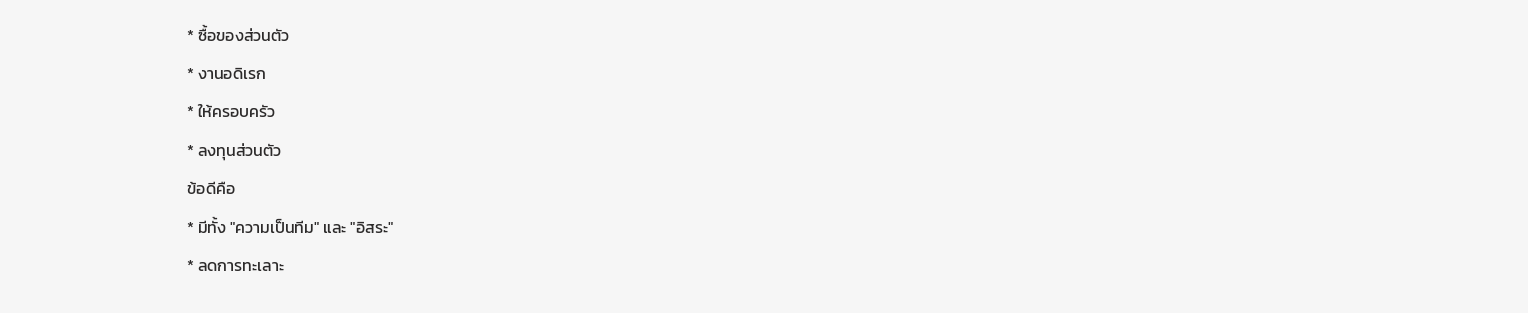* ซื้อของส่วนตัว
* งานอดิเรก
* ให้ครอบครัว
* ลงทุนส่วนตัว
ข้อดีคือ
* มีทั้ง "ความเป็นทีม" และ "อิสระ"
* ลดการทะเลาะ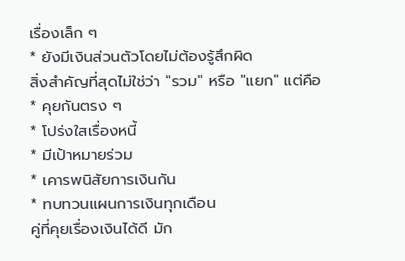เรื่องเล็ก ๆ
* ยังมีเงินส่วนตัวโดยไม่ต้องรู้สึกผิด
สิ่งสำคัญที่สุดไม่ใช่ว่า "รวม" หรือ "แยก" แต่คือ
* คุยกันตรง ๆ
* โปร่งใสเรื่องหนี้
* มีเป้าหมายร่วม
* เคารพนิสัยการเงินกัน
* ทบทวนแผนการเงินทุกเดือน
คู่ที่คุยเรื่องเงินได้ดี มัก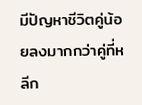มีปัญหาชีวิตคู่น้อยลงมากกว่าคู่ที่หลีก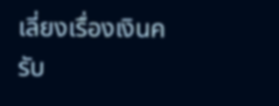เลี่ยงเรื่องเงินครับ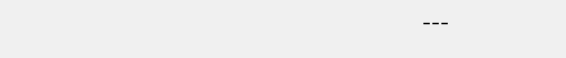---